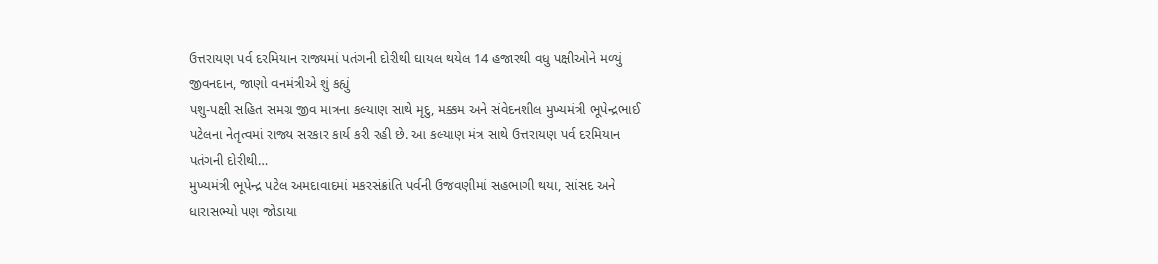ઉત્તરાયણ પર્વ દરમિયાન રાજ્યમાં પતંગની દોરીથી ઘાયલ થયેલ 14 હજારથી વધુ પક્ષીઓને મળ્યું જીવનદાન, જાણો વનમંત્રીએ શું કહ્યું
પશુ-પક્ષી સહિત સમગ્ર જીવ માત્રના કલ્યાણ સાથે મૃદુ, મક્કમ અને સંવેદનશીલ મુખ્યમંત્રી ભૂપેન્દ્રભાઈ પટેલના નેતૃત્વમાં રાજ્ય સરકાર કાર્ય કરી રહી છે. આ કલ્યાણ મંત્ર સાથે ઉત્તરાયણ પર્વ દરમિયાન પતંગની દોરીથી…
મુખ્યમંત્રી ભૂપેન્દ્ર પટેલ અમદાવાદમાં મકરસંક્રાંતિ પર્વની ઉજવણીમાં સહભાગી થયા, સાંસદ અને ધારાસભ્યો પણ જોડાયા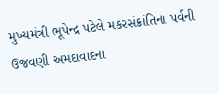મુખ્યમંત્રી ભૂપેન્દ્ર પટેલે મકરસંક્રાંતિના પર્વની ઉજવણી અમદાવાદના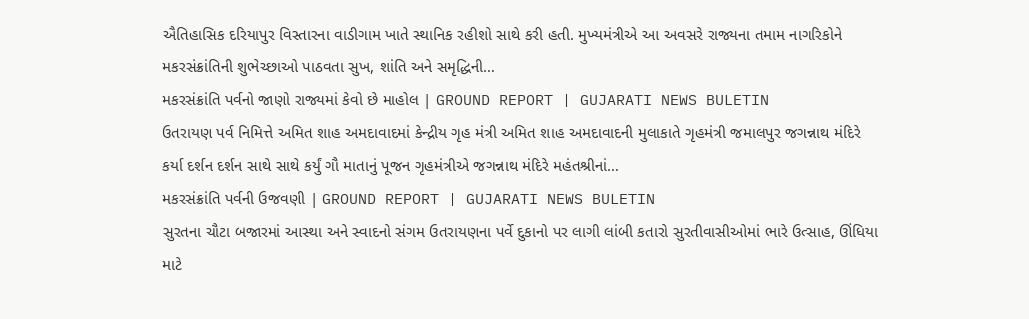ઐતિહાસિક દરિયાપુર વિસ્તારના વાડીગામ ખાતે સ્થાનિક રહીશો સાથે કરી હતી. મુખ્યમંત્રીએ આ અવસરે રાજ્યના તમામ નાગરિકોને મકરસંક્રાંતિની શુભેચ્છાઓ પાઠવતા સુખ, શાંતિ અને સમૃદ્ધિની…
મકરસંક્રાંતિ પર્વનો જાણો રાજ્યમાં કેવો છે માહોલ | GROUND REPORT | GUJARATI NEWS BULETIN
ઉતરાયણ પર્વ નિમિત્તે અમિત શાહ અમદાવાદમાં કેન્દ્રીય ગૃહ મંત્રી અમિત શાહ અમદાવાદની મુલાકાતે ગૃહમંત્રી જમાલપુર જગન્નાથ મંદિરે કર્યા દર્શન દર્શન સાથે સાથે કર્યું ગૌ માતાનું પૂજન ગૃહમંત્રીએ જગન્નાથ મંદિરે મહંતશ્રીનાં…
મકરસંક્રાંતિ પર્વની ઉજવણી | GROUND REPORT | GUJARATI NEWS BULETIN
સુરતના ચૌટા બજારમાં આસ્થા અને સ્વાદનો સંગમ ઉતરાયણના પર્વે દુકાનો પર લાગી લાંબી કતારો સુરતીવાસીઓમાં ભારે ઉત્સાહ, ઊંધિયા માટે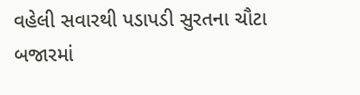વહેલી સવારથી પડાપડી સુરતના ચૌટા બજારમાં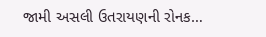જામી અસલી ઉતરાયણની રોનક…